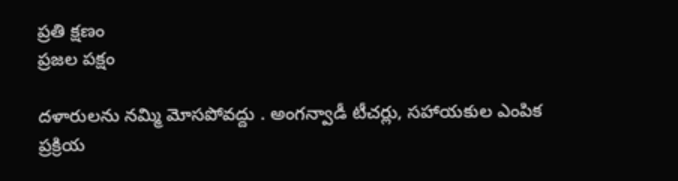ప్రతి క్షణం
ప్రజల పక్షం

దళారులను నమ్మి మోసపోవద్దు . అంగన్వాడీ టీచర్లు, సహాయకుల ఎంపిక ప్రక్రియ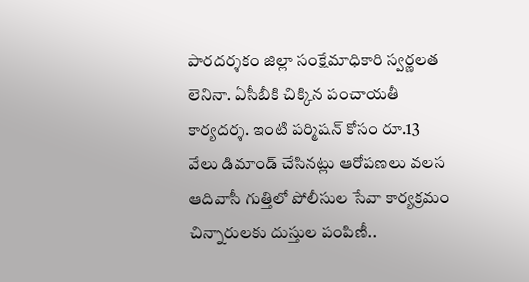పారదర్శకం జిల్లా సంక్షేమాధికారి స్వర్ణలత లెనినా. ఏసీబీకి చిక్కిన పంచాయతీ కార్యదర్శ. ఇంటి పర్మిషన్ కోసం రూ.13 వేలు డిమాండ్ చేసినట్లు ఆరోపణలు వలస ఆదివాసీ గుత్తిలో పోలీసుల సేవా కార్యక్రమం చిన్నారులకు దుస్తుల పంపిణీ..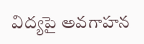విద్యపై అవగాహన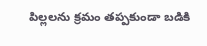పిల్లలను క్రమం తప్పకుండా బడికి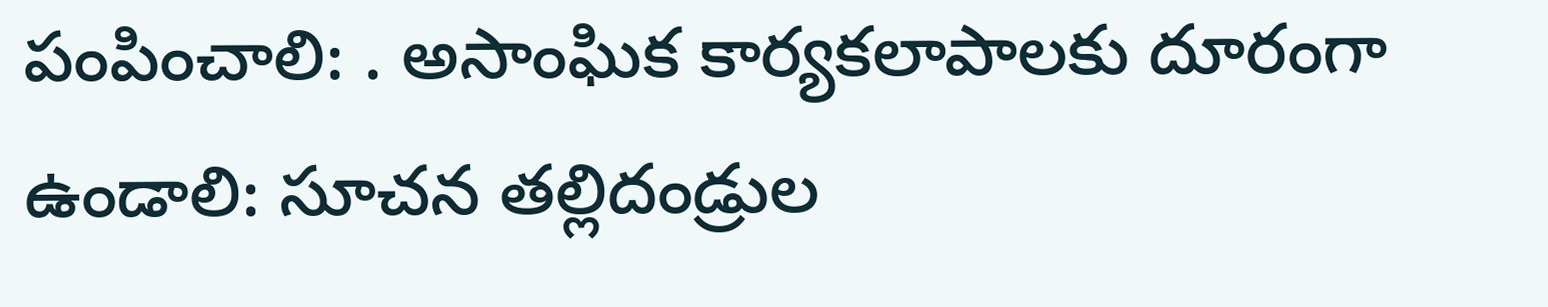పంపించాలి: . అసాంఘిక కార్యకలాపాలకు దూరంగా ఉండాలి: సూచన తల్లిదండ్రుల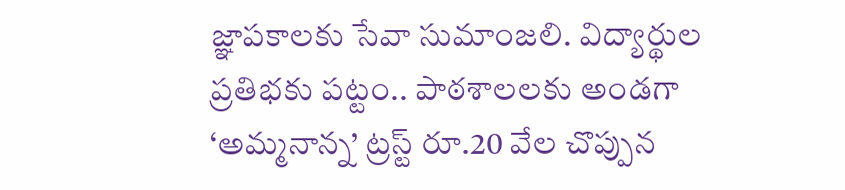జ్ఞాపకాలకు సేవా సుమాంజలి. విద్యార్థుల ప్రతిభకు పట్టం.. పాఠశాలలకు అండగా ‘అమ్మనాన్న’ ట్రస్ట్ రూ.20 వేల చొప్పున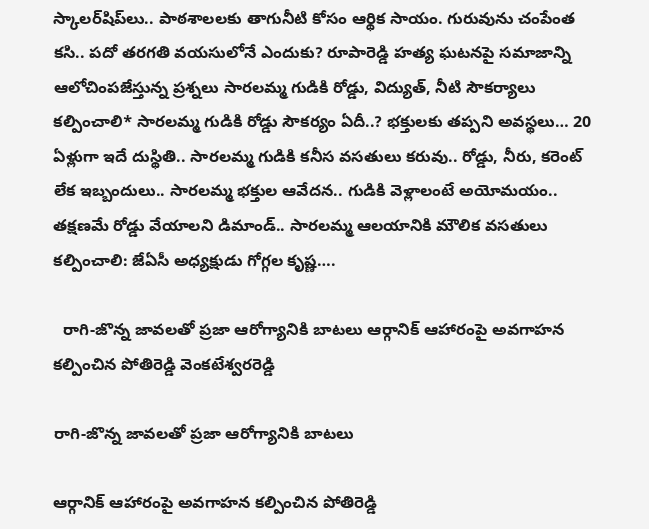స్కాలర్‌షిప్‌లు.. పాఠశాలలకు తాగునీటి కోసం ఆర్థిక సాయం. గురువును చంపేంత కసి.. పదో తరగతి వయసులోనే ఎందుకు? రూపారెడ్డి హత్య ఘటనపై సమాజాన్ని ఆలోచింపజేస్తున్న ప్రశ్నలు సారలమ్మ గుడికి రోడ్డు, విద్యుత్, నీటి సౌకర్యాలు కల్పించాలి* సారలమ్మ గుడికి రోడ్డు సౌకర్యం ఏదీ..? భక్తులకు తప్పని అవస్థలు… 20 ఏళ్లుగా ఇదే దుస్థితి.. సారలమ్మ గుడికి కనీస వసతులు కరువు.. రోడ్డు, నీరు, కరెంట్ లేక ఇబ్బందులు.. సారలమ్మ భక్తుల ఆవేదన.. గుడికి వెళ్లాలంటే అయోమయం.. తక్షణమే రోడ్డు వేయాలని డిమాండ్.. సారలమ్మ ఆలయానికి మౌలిక వసతులు కల్పించాలి: జేఏసీ అధ్యక్షుడు గోగ్గల కృష్ణ….

  రాగి-జొన్న జావలతో ప్రజా ఆరోగ్యానికి బాటలు ఆర్గానిక్ ఆహారంపై అవగాహన కల్పించిన పోతిరెడ్డి వెంకటేశ్వరరెడ్డి

రాగి-జొన్న జావలతో ప్రజా ఆరోగ్యానికి బాటలు

ఆర్గానిక్ ఆహారంపై అవగాహన కల్పించిన పోతిరెడ్డి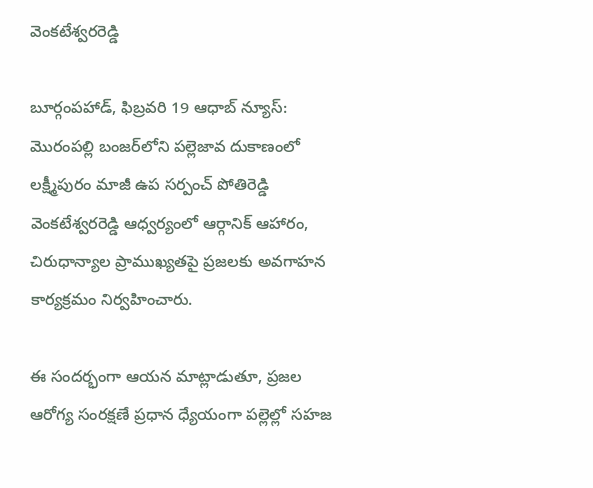వెంకటేశ్వరరెడ్డి

బూర్గంపహాడ్, ఫిబ్రవరి 19 ఆధాబ్ న్యూస్:
మొరంపల్లి బంజర్‌లోని పల్లెజావ దుకాణంలో లక్ష్మీపురం మాజీ ఉప సర్పంచ్ పోతిరెడ్డి వెంకటేశ్వరరెడ్డి ఆధ్వర్యంలో ఆర్గానిక్ ఆహారం, చిరుధాన్యాల ప్రాముఖ్యతపై ప్రజలకు అవగాహన కార్యక్రమం నిర్వహించారు.

ఈ సందర్భంగా ఆయన మాట్లాడుతూ, ప్రజల ఆరోగ్య సంరక్షణే ప్రధాన ధ్యేయంగా పల్లెల్లో సహజ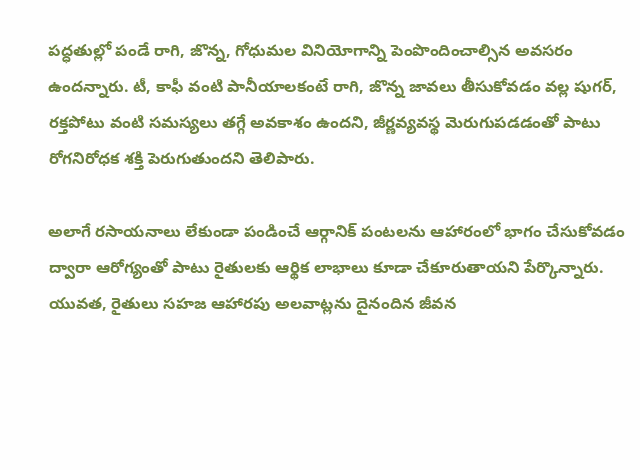పద్ధతుల్లో పండే రాగి, జొన్న, గోధుమల వినియోగాన్ని పెంపొందించాల్సిన అవసరం ఉందన్నారు. టీ, కాఫీ వంటి పానీయాలకంటే రాగి, జొన్న జావలు తీసుకోవడం వల్ల షుగర్, రక్తపోటు వంటి సమస్యలు తగ్గే అవకాశం ఉందని, జీర్ణవ్యవస్థ మెరుగుపడడంతో పాటు రోగనిరోధక శక్తి పెరుగుతుందని తెలిపారు.

అలాగే రసాయనాలు లేకుండా పండించే ఆర్గానిక్ పంటలను ఆహారంలో భాగం చేసుకోవడం ద్వారా ఆరోగ్యంతో పాటు రైతులకు ఆర్థిక లాభాలు కూడా చేకూరుతాయని పేర్కొన్నారు. యువత, రైతులు సహజ ఆహారపు అలవాట్లను దైనందిన జీవన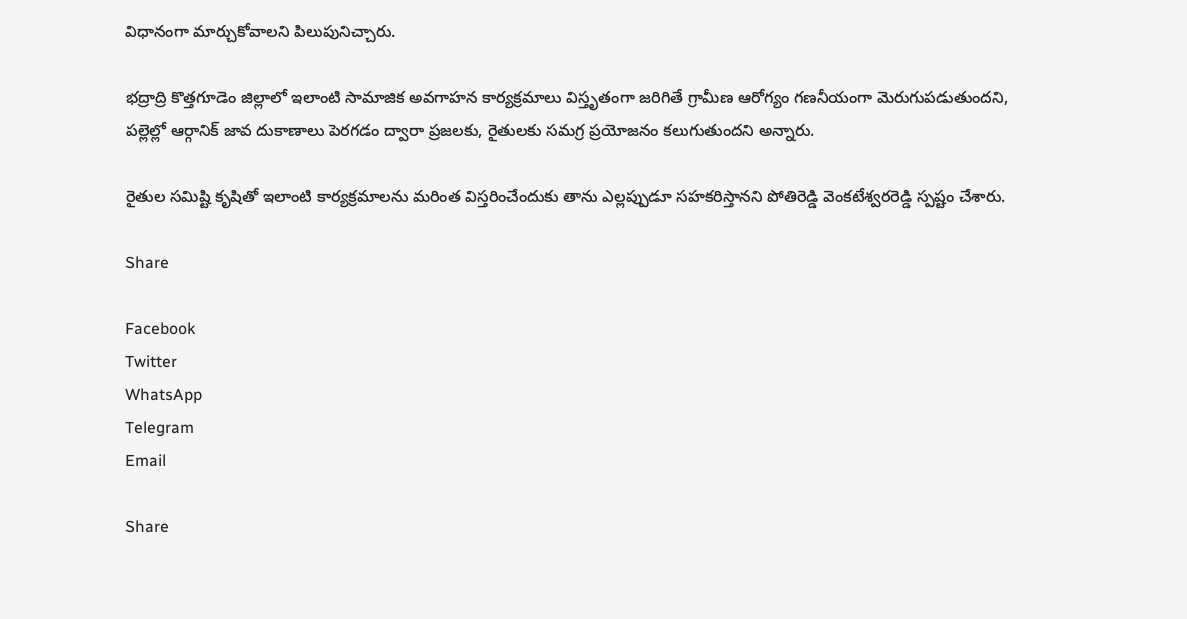విధానంగా మార్చుకోవాలని పిలుపునిచ్చారు.

భద్రాద్రి కొత్తగూడెం జిల్లాలో ఇలాంటి సామాజిక అవగాహన కార్యక్రమాలు విస్తృతంగా జరిగితే గ్రామీణ ఆరోగ్యం గణనీయంగా మెరుగుపడుతుందని, పల్లెల్లో ఆర్గానిక్ జావ దుకాణాలు పెరగడం ద్వారా ప్రజలకు, రైతులకు సమగ్ర ప్రయోజనం కలుగుతుందని అన్నారు.

రైతుల సమిష్టి కృషితో ఇలాంటి కార్యక్రమాలను మరింత విస్తరించేందుకు తాను ఎల్లప్పుడూ సహకరిస్తానని పోతిరెడ్డి వెంకటేశ్వరరెడ్డి స్పష్టం చేశారు.

Share

Facebook
Twitter
WhatsApp
Telegram
Email

Share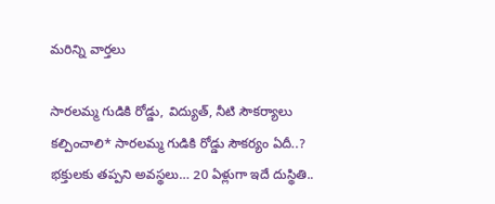మరిన్ని వార్తలు

సారలమ్మ గుడికి రోడ్డు, విద్యుత్, నీటి సౌకర్యాలు కల్పించాలి* సారలమ్మ గుడికి రోడ్డు సౌకర్యం ఏదీ..? భక్తులకు తప్పని అవస్థలు… 20 ఏళ్లుగా ఇదే దుస్థితి..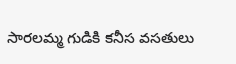సారలమ్మ గుడికి కనీస వసతులు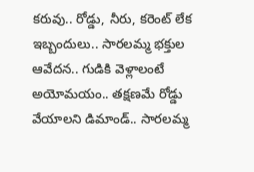కరువు.. రోడ్డు, నీరు, కరెంట్ లేక ఇబ్బందులు.. సారలమ్మ భక్తుల ఆవేదన.. గుడికి వెళ్లాలంటే అయోమయం.. తక్షణమే రోడ్డు వేయాలని డిమాండ్.. సారలమ్మ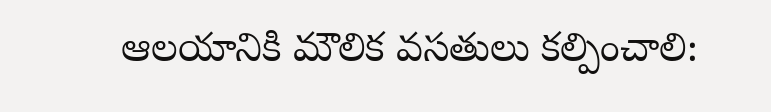ఆలయానికి మౌలిక వసతులు కల్పించాలి: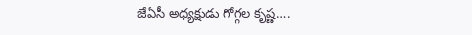జేఏసీ అధ్యక్షుడు గోగ్గల కృష్ణ….